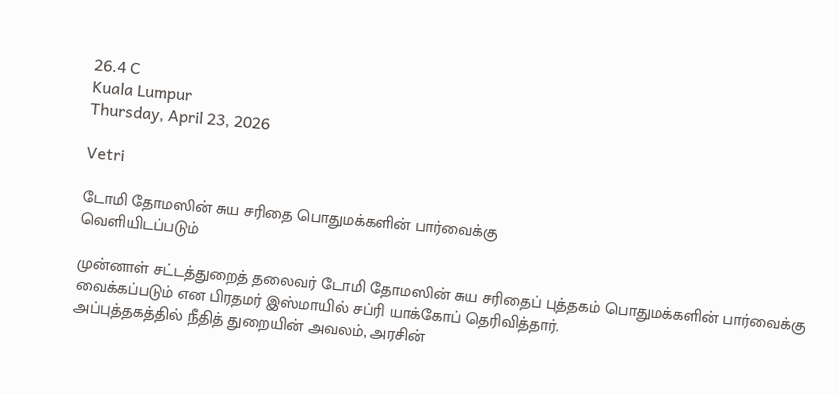26.4 C
Kuala Lumpur
Thursday, April 23, 2026

Vetri

டோமி தோமஸின் சுய சரிதை பொதுமக்களின் பார்வைக்கு
வெளியிடப்படும்

முன்னாள் சட்டத்துறைத் தலைவர் டோமி தோமஸின் சுய சரிதைப் புத்தகம் பொதுமக்களின் பார்வைக்கு வைக்கப்படும் என பிரதமர் இஸ்மாயில் சப்ரி யாக்கோப் தெரிவித்தார்.
அப்புத்தகத்தில் நீதித் துறையின் அவலம், அரசின்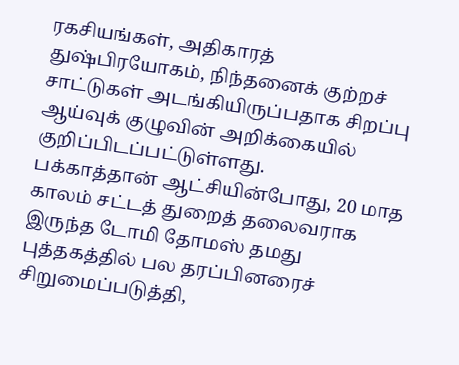ரகசியங்கள், அதிகாரத் துஷ்பிரயோகம், நிந்தனைக் குற்றச் சாட்டுகள் அடங்கியிருப்பதாக சிறப்பு ஆய்வுக் குழுவின் அறிக்கையில் குறிப்பிடப்பட்டுள்ளது.
பக்காத்தான் ஆட்சியின்போது, 20 மாத காலம் சட்டத் துறைத் தலைவராக இருந்த டோமி தோமஸ் தமது புத்தகத்தில் பல தரப்பினரைச் சிறுமைப்படுத்தி,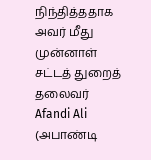நிந்தித்ததாக அவர் மீது முன்னாள் சட்டத் துறைத் தலைவர் Afandi Ali (அபாண்டி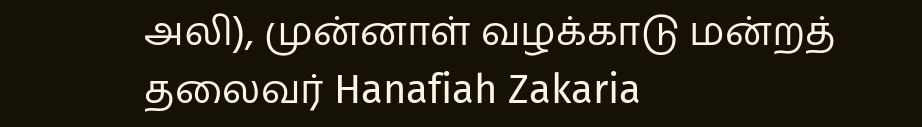அலி), முன்னாள் வழக்காடு மன்றத் தலைவர் Hanafiah Zakaria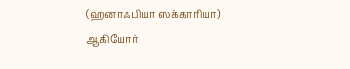(ஹனாஃபியா ஸக்காரியா) ஆகியோர்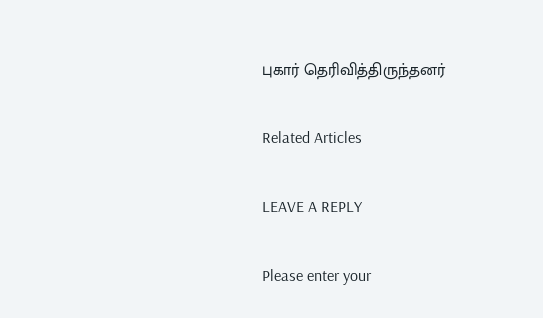புகார் தெரிவித்திருந்தனர்

Related Articles

LEAVE A REPLY

Please enter your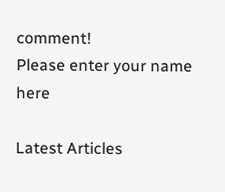comment!
Please enter your name here

Latest Articles